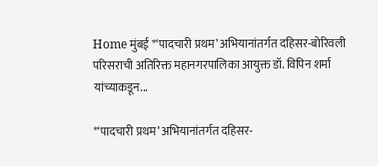Home मुंबई *‘पादचारी प्रथम’ अभियानांतर्गत दहिसर-बोरिवली परिसराची अतिरिक्त महानगरपालिका आयुक्त डॉ. विपिन शर्मा यांच्याकडून...

*‘पादचारी प्रथम’ अभियानांतर्गत दहिसर-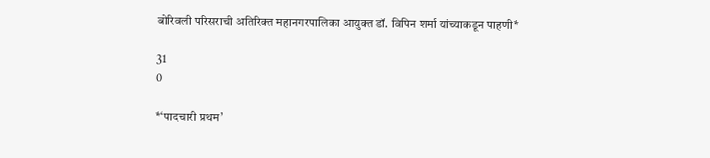बोरिवली परिसराची अतिरिक्त महानगरपालिका आयुक्त डॉ. विपिन शर्मा यांच्याकडून पाहणी*

31
0

*‘पादचारी प्रथम’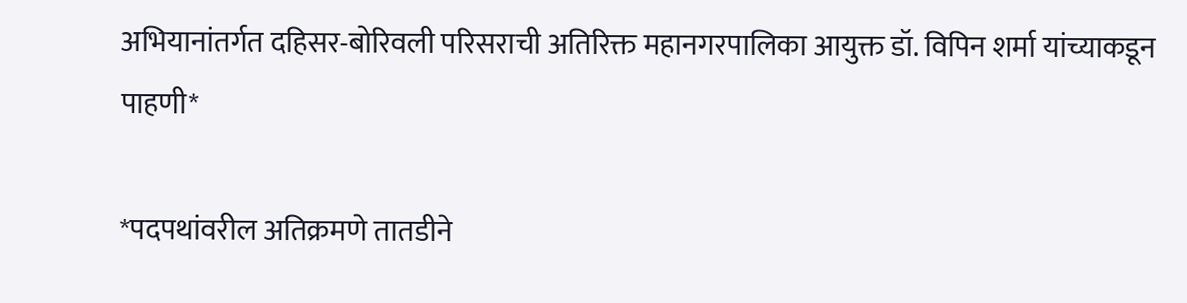अभियानांतर्गत दहिसर-बोरिवली परिसराची अतिरिक्त महानगरपालिका आयुक्त डॉ. विपिन शर्मा यांच्याकडून पाहणी*

*पदपथांवरील अतिक्रमणे तातडीने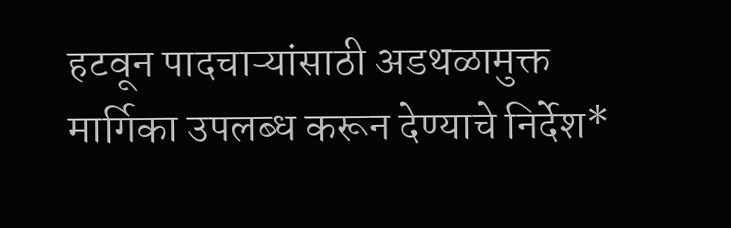हटवून पादचाऱ्यांसाठी अडथळामुक्त मार्गिका उपलब्ध करून देण्याचे निर्देश*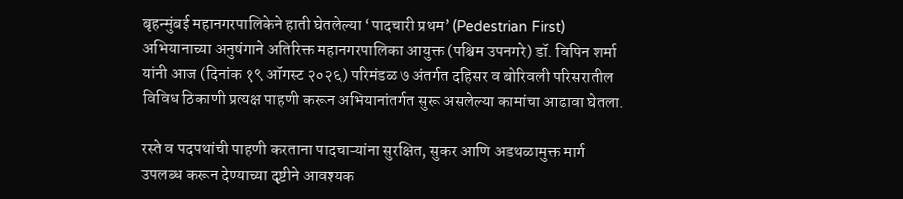बृहन्मुंबई महानगरपालिकेने हाती घेतलेल्या ‘पादचारी प्रथम’ (Pedestrian First) अभियानाच्या अनुषंगाने अतिरिक्त महानगरपालिका आयुक्त (पश्चिम उपनगरे) डॉ. विपिन शर्मा यांनी आज (दिनांक १९ ऑगस्ट २०२६) परिमंडळ ७ अंतर्गत दहिसर व बोरिवली परिसरातील विविध ठिकाणी प्रत्यक्ष पाहणी करून अभियानांतर्गत सुरू असलेल्या कामांचा आढावा घेतला.

रस्ते व पदपथांची पाहणी करताना पादचाऱ्यांना सुरक्षित, सुकर आणि अडथळामुक्त मार्ग उपलब्ध करून देण्याच्या दृष्टीने आवश्यक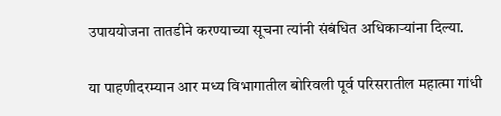उपाययोजना तातडीने करण्याच्या सूचना त्यांनी संबंधित अधिकाऱ्यांना दिल्या.

या पाहणीदरम्यान आर मध्य विभागातील बोरिवली पूर्व परिसरातील महात्मा गांधी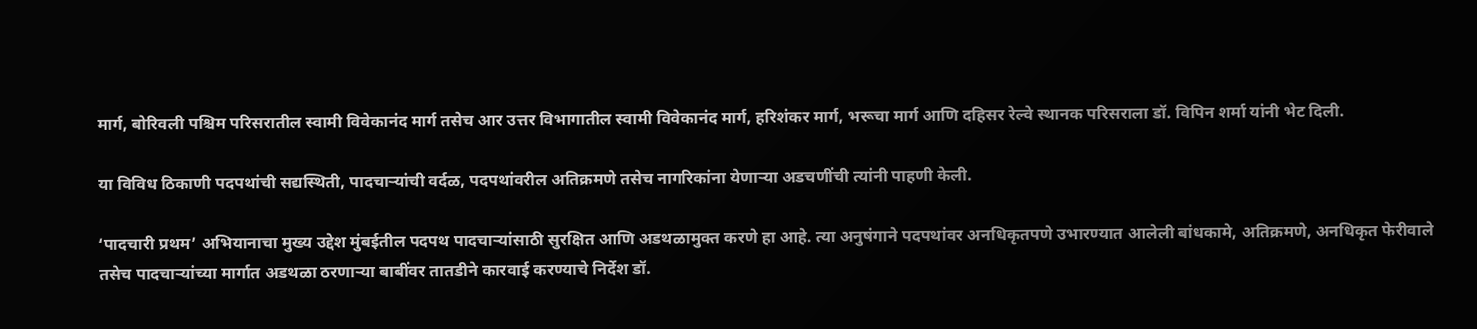मार्ग, बोरिवली पश्चिम परिसरातील स्वामी विवेकानंद मार्ग तसेच आर उत्तर विभागातील स्वामी विवेकानंद मार्ग, हरिशंकर मार्ग, भरूचा मार्ग आणि दहिसर रेल्वे स्थानक परिसराला डॉ. विपिन शर्मा यांनी भेट दिली.

या विविध ठिकाणी पदपथांची सद्यस्थिती, पादचाऱ्यांची वर्दळ, पदपथांवरील अतिक्रमणे तसेच नागरिकांना येणाऱ्या अडचणींची त्यांनी पाहणी केली.

‘पादचारी प्रथम’ अभियानाचा मुख्य उद्देश मुंबईतील पदपथ पादचाऱ्यांसाठी सुरक्षित आणि अडथळामुक्त करणे हा आहे. त्या अनुषंगाने पदपथांवर अनधिकृतपणे उभारण्यात आलेली बांधकामे, अतिक्रमणे, अनधिकृत फेरीवाले तसेच पादचाऱ्यांच्या मार्गात अडथळा ठरणाऱ्या बाबींवर तातडीने कारवाई करण्याचे निर्देश डॉ.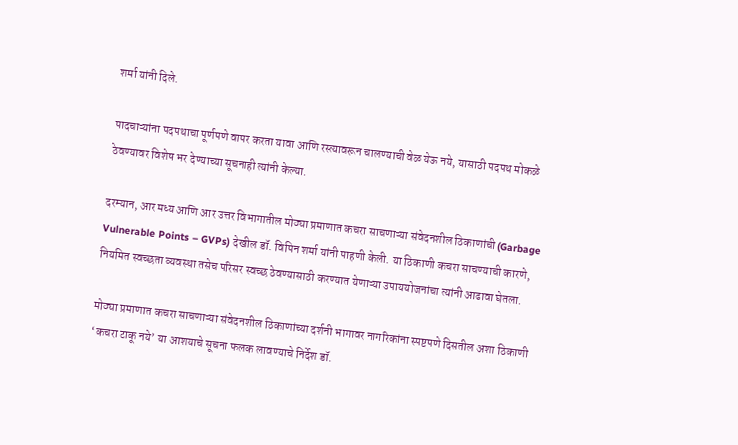शर्मा यांनी दिले.

पादचाऱ्यांना पदपथाचा पूर्णपणे वापर करता यावा आणि रस्त्यावरून चालण्याची वेळ येऊ नये, यासाठी पदपथ मोकळे ठेवण्यावर विशेष भर देण्याच्या सूचनाही त्यांनी केल्या.

दरम्यान, आर मध्य आणि आर उत्तर विभागातील मोठ्या प्रमाणात कचरा साचणाऱ्या संवेदनशील ठिकाणांची (Garbage Vulnerable Points – GVPs) देखील डॉ. विपिन शर्मा यांनी पाहणी केली. या ठिकाणी कचरा साचण्याची कारणे, नियमित स्वच्छता व्यवस्था तसेच परिसर स्वच्छ ठेवण्यासाठी करण्यात येणाऱ्या उपाययोजनांचा त्यांनी आढावा घेतला.

मोठ्या प्रमाणात कचरा साचणाऱ्या संवेदनशील ठिकाणांच्या दर्शनी भागावर नागरिकांना स्पष्टपणे दिसतील अशा ठिकाणी ‘कचरा टाकू नये’ या आशयाचे सूचना फलक लावण्याचे निर्देश डॉ.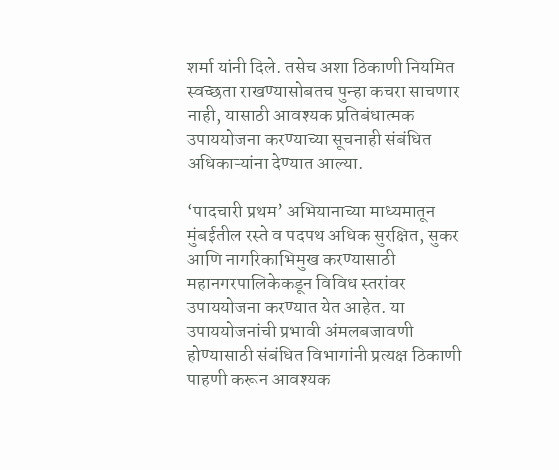शर्मा यांनी दिले. तसेच अशा ठिकाणी नियमित स्वच्छता राखण्यासोबतच पुन्हा कचरा साचणार नाही, यासाठी आवश्यक प्रतिबंधात्मक उपाययोजना करण्याच्या सूचनाही संबंधित अधिकाऱ्यांना देण्यात आल्या.

‘पादचारी प्रथम’ अभियानाच्या माध्यमातून मुंबईतील रस्ते व पदपथ अधिक सुरक्षित, सुकर आणि नागरिकाभिमुख करण्यासाठी महानगरपालिकेकडून विविध स्तरांवर उपाययोजना करण्यात येत आहेत. या उपाययोजनांची प्रभावी अंमलबजावणी होण्यासाठी संबंधित विभागांनी प्रत्यक्ष ठिकाणी पाहणी करून आवश्यक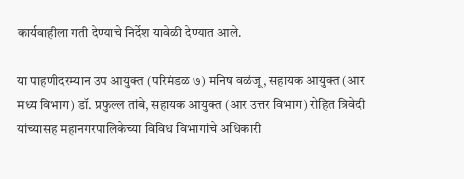कार्यवाहीला गती देण्याचे निर्देश यावेळी देण्यात आले.

या पाहणीदरम्यान उप आयुक्त (परिमंडळ ७) मनिष वळंजू, सहायक आयुक्त (आर मध्य विभाग) डॉ. प्रफुल्ल तांबे, सहायक आयुक्त (आर उत्तर विभाग) रोहित त्रिवेदी यांच्यासह महानगरपालिकेच्या विविध विभागांचे अधिकारी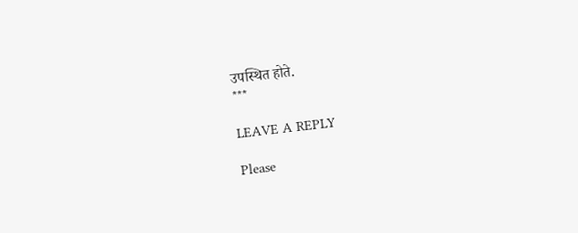उपस्थित होते.
***

LEAVE A REPLY

Please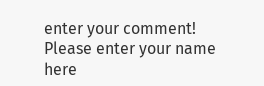enter your comment!
Please enter your name here